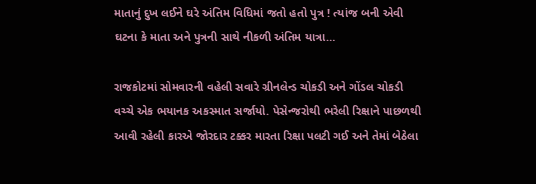માતાનું દુખ લઈને ઘરે અંતિમ વિધિમાં જતો હતો પુત્ર ! ત્યાંજ બની એવી ઘટના કે માતા અને પુત્રની સાથે નીકળી અંતિમ યાત્રા…

રાજકોટમાં સોમવારની વહેલી સવારે ગ્રીનલેન્ડ ચોકડી અને ગોંડલ ચોકડી વચ્ચે એક ભયાનક અકસ્માત સર્જાયો. પેસેન્જરોથી ભરેલી રિક્ષાને પાછળથી આવી રહેલી કારએ જોરદાર ટક્કર મારતા રિક્ષા પલટી ગઈ અને તેમાં બેઠેલા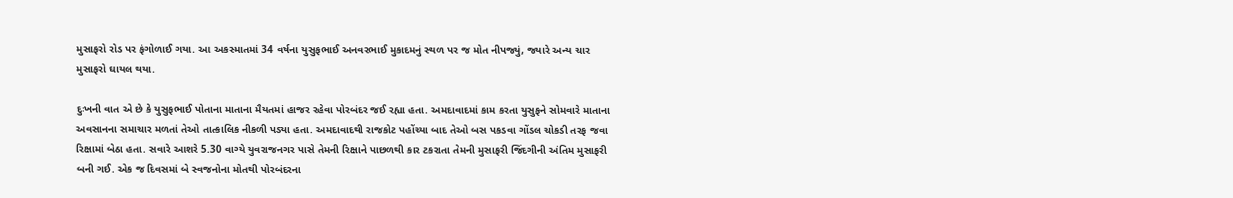મુસાફરો રોડ પર ફંગોળાઈ ગયા. આ અકસ્માતમાં 34 વર્ષના યુસુફભાઈ અનવરભાઈ મુકાદમનું સ્થળ પર જ મોત નીપજ્યું, જ્યારે અન્ય ચાર મુસાફરો ઘાયલ થયા.

દુઃખની વાત એ છે કે યુસુફભાઈ પોતાના માતાના મૈયતમાં હાજર રહેવા પોરબંદર જઈ રહ્યા હતા. અમદાવાદમાં કામ કરતા યુસુફને સોમવારે માતાના અવસાનના સમાચાર મળતાં તેઓ તાત્કાલિક નીકળી પડ્યા હતા. અમદાવાદથી રાજકોટ પહોંચ્યા બાદ તેઓ બસ પકડવા ગોંડલ ચોકડી તરફ જવા રિક્ષામાં બેઠા હતા. સવારે આશરે 5.30 વાગ્યે યુવરાજનગર પાસે તેમની રિક્ષાને પાછળથી કાર ટકરાતા તેમની મુસાફરી જિંદગીની અંતિમ મુસાફરી બની ગઈ. એક જ દિવસમાં બે સ્વજનોના મોતથી પોરબંદરના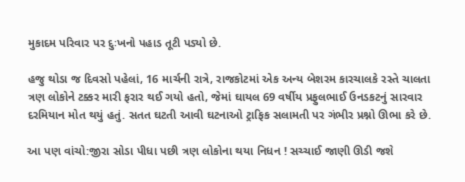મુકાદમ પરિવાર પર દુઃખનો પહાડ તૂટી પડ્યો છે.

હજુ થોડા જ દિવસો પહેલાં, 16 માર્ચની રાત્રે, રાજકોટમાં એક અન્ય બેશરમ કારચાલકે રસ્તે ચાલતા ત્રણ લોકોને ટક્કર મારી ફરાર થઈ ગયો હતો, જેમાં ઘાયલ 69 વર્ષીય પ્રફુલભાઈ ઉનડકટનું સારવાર દરમિયાન મોત થયું હતું. સતત ઘટતી આવી ઘટનાઓ ટ્રાફિક સલામતી પર ગંભીર પ્રશ્નો ઊભા કરે છે.

આ પણ વાંચો:જીરા સોડા પીધા પછી ત્રણ લોકોના થયા નિધન ! સચ્ચાઈ જાણી ઊડી જશે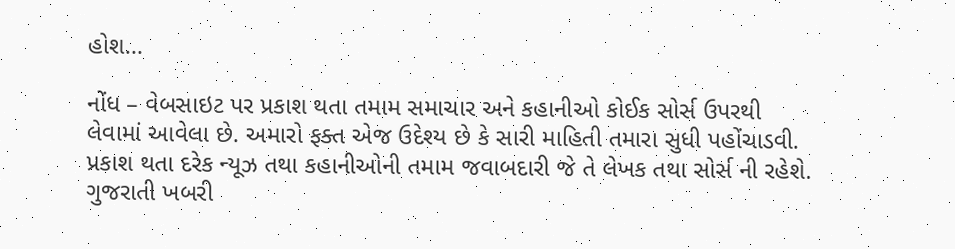હોશ…

નોંધ – વેબસાઇટ પર પ્રકાશ થતા તમામ સમાચાર અને કહાનીઓ કોઈક સોર્સ ઉપરથી લેવામાં આવેલા છે. અમારો ફક્ત એજ ઉદેશ્ય છે કે સારી માહિતી તમારા સુધી પહોંચાડવી. પ્રકાશ થતા દરેક ન્યૂઝ તથા કહાનીઓની તમામ જવાબદારી જે તે લેખક તથા સોર્સ ની રહેશે. ગુજરાતી ખબરી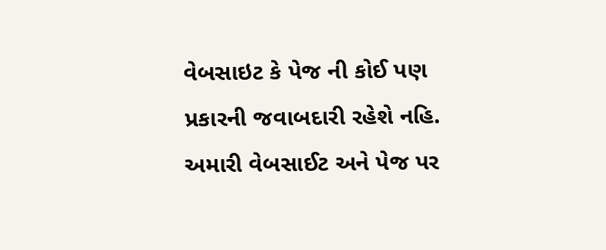વેબસાઇટ કે પેજ ની કોઈ પણ પ્રકારની જવાબદારી રહેશે નહિ. અમારી વેબસાઈટ અને પેજ પર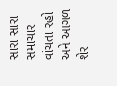સારા સારા સમાચાર વાંચતા રહો અને આગળ શેર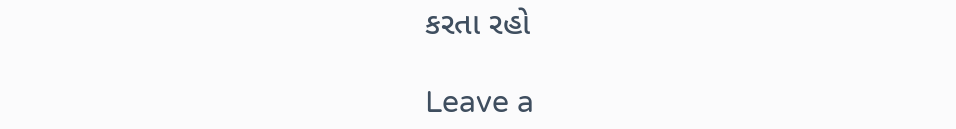કરતા રહો

Leave a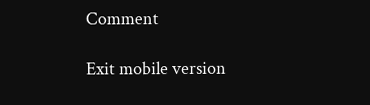Comment

Exit mobile version